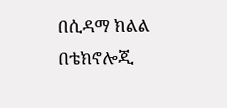በሲዳማ ክልል በቴክኖሎጂ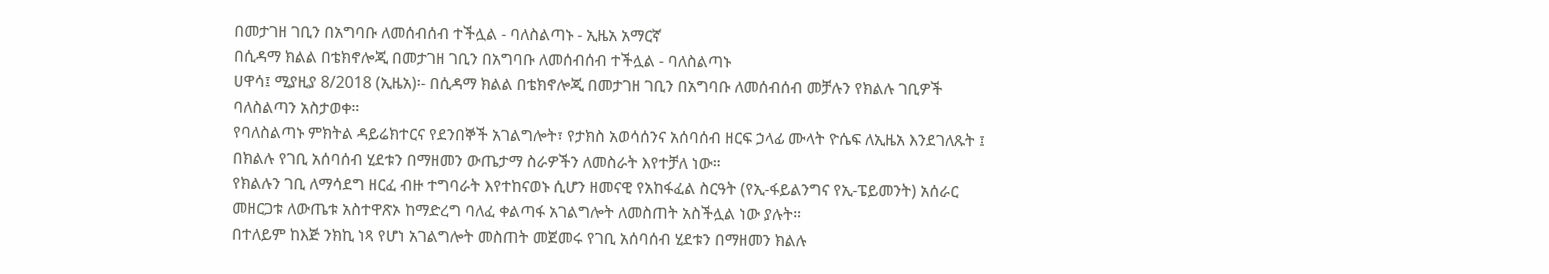በመታገዘ ገቢን በአግባቡ ለመሰብሰብ ተችሏል - ባለስልጣኑ - ኢዜአ አማርኛ
በሲዳማ ክልል በቴክኖሎጂ በመታገዘ ገቢን በአግባቡ ለመሰብሰብ ተችሏል - ባለስልጣኑ
ሀዋሳ፤ ሚያዚያ 8/2018 (ኢዜአ)፡- በሲዳማ ክልል በቴክኖሎጂ በመታገዘ ገቢን በአግባቡ ለመሰብሰብ መቻሉን የክልሉ ገቢዎች ባለስልጣን አስታወቀ።
የባለስልጣኑ ምክትል ዳይሬክተርና የደንበኞች አገልግሎት፣ የታክስ አወሳሰንና አሰባሰብ ዘርፍ ኃላፊ ሙላት ዮሴፍ ለኢዜአ እንደገለጹት ፤ በክልሉ የገቢ አሰባሰብ ሂደቱን በማዘመን ውጤታማ ስራዎችን ለመስራት እየተቻለ ነው።
የክልሉን ገቢ ለማሳደግ ዘርፈ ብዙ ተግባራት እየተከናወኑ ሲሆን ዘመናዊ የአከፋፈል ስርዓት (የኢ-ፋይልንግና የኢ-ፔይመንት) አሰራር መዘርጋቱ ለውጤቱ አስተዋጽኦ ከማድረግ ባለፈ ቀልጣፋ አገልግሎት ለመስጠት አስችሏል ነው ያሉት።
በተለይም ከእጅ ንክኪ ነጻ የሆነ አገልግሎት መስጠት መጀመሩ የገቢ አሰባሰብ ሂደቱን በማዘመን ክልሉ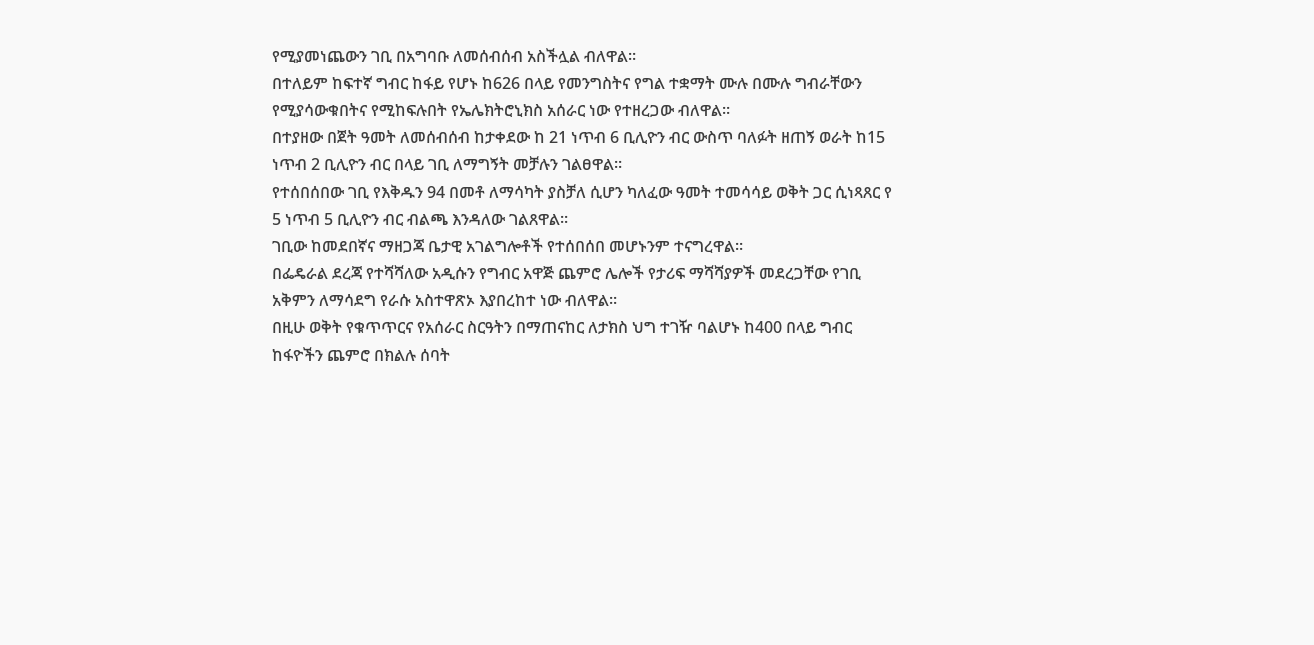የሚያመነጨውን ገቢ በአግባቡ ለመሰብሰብ አስችሏል ብለዋል።
በተለይም ከፍተኛ ግብር ከፋይ የሆኑ ከ626 በላይ የመንግስትና የግል ተቋማት ሙሉ በሙሉ ግብራቸውን የሚያሳውቁበትና የሚከፍሉበት የኤሌክትሮኒክስ አሰራር ነው የተዘረጋው ብለዋል።
በተያዘው በጀት ዓመት ለመሰብሰብ ከታቀደው ከ 21 ነጥብ 6 ቢሊዮን ብር ውስጥ ባለፉት ዘጠኝ ወራት ከ15 ነጥብ 2 ቢሊዮን ብር በላይ ገቢ ለማግኝት መቻሉን ገልፀዋል።
የተሰበሰበው ገቢ የእቅዱን 94 በመቶ ለማሳካት ያስቻለ ሲሆን ካለፈው ዓመት ተመሳሳይ ወቅት ጋር ሲነጻጸር የ 5 ነጥብ 5 ቢሊዮን ብር ብልጫ እንዳለው ገልጸዋል፡፡
ገቢው ከመደበኛና ማዘጋጃ ቤታዊ አገልግሎቶች የተሰበሰበ መሆኑንም ተናግረዋል።
በፌዴራል ደረጃ የተሻሻለው አዲሱን የግብር አዋጅ ጨምሮ ሌሎች የታሪፍ ማሻሻያዎች መደረጋቸው የገቢ አቅምን ለማሳደግ የራሱ አስተዋጽኦ እያበረከተ ነው ብለዋል፡፡
በዚሁ ወቅት የቁጥጥርና የአሰራር ስርዓትን በማጠናከር ለታክስ ህግ ተገዥ ባልሆኑ ከ400 በላይ ግብር ከፋዮችን ጨምሮ በክልሉ ሰባት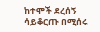ከተሞች ደረሰኝ ሳይቆርጡ በሚሰሩ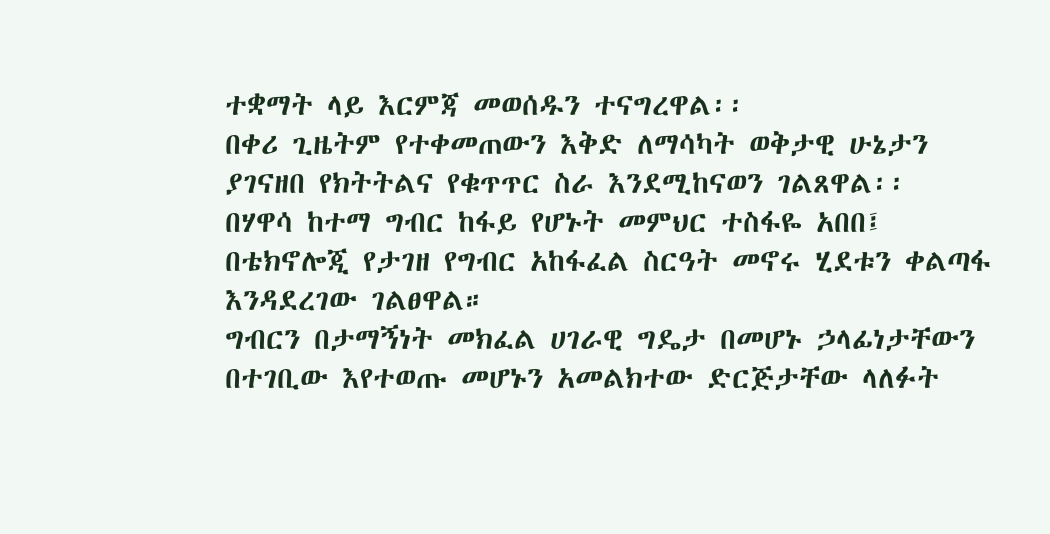ተቋማት ላይ እርምጃ መወሰዱን ተናግረዋል፡፡
በቀሪ ጊዜትም የተቀመጠውን እቅድ ለማሳካት ወቅታዊ ሁኔታን ያገናዘበ የክትትልና የቁጥጥር ስራ እንደሚከናወን ገልጸዋል፡፡
በሃዋሳ ከተማ ግብር ከፋይ የሆኑት መምህር ተስፋዬ አበበ፤ በቴክኖሎጂ የታገዘ የግብር አከፋፈል ስርዓት መኖሩ ሂደቱን ቀልጣፋ እንዳደረገው ገልፀዋል።
ግብርን በታማኝነት መክፈል ሀገራዊ ግዴታ በመሆኑ ኃላፊነታቸውን በተገቢው እየተወጡ መሆኑን አመልክተው ድርጅታቸው ላለፉት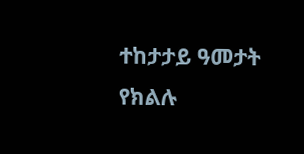ተከታታይ ዓመታት የክልሉ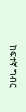ከፍተኛ ግብር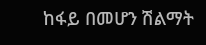ከፋይ በመሆን ሽልማት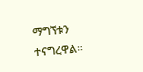ማግኘቱን ተናግረዋል።